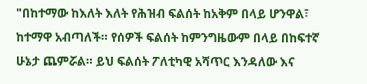"በከተማው ከእለት እለት የሕዝብ ፍልሰት ከአቅም በላይ ሆንዋል፣ ከተማዋ አብጣለች። የሰዎች ፍልሰት ከምንግዜውም በላይ በከፍተኛ ሁኔታ ጨምሯል። ይህ ፍልሰት ፖለቲካዊ አሻጥር እንዳለው እና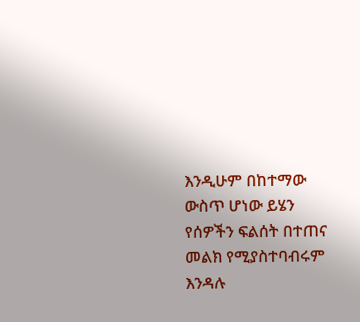እንዲሁም በከተማው ውስጥ ሆነው ይሄን የሰዎችን ፍልሰት በተጠና መልክ የሚያስተባብሩም እንዳሉ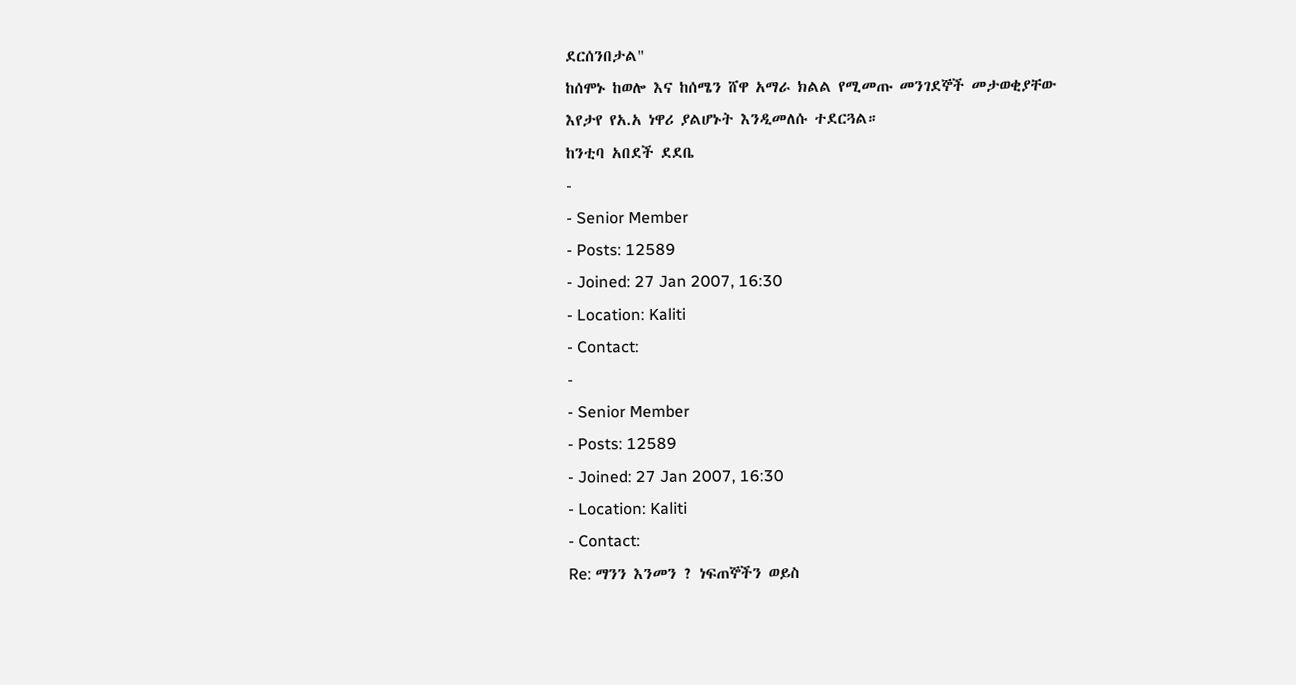ደርሰንበታል"
ከሰሞኑ ከወሎ እና ከሰሜን ሸዋ አማራ ክልል የሚመጡ መንገደኞች መታወቂያቸው እየታየ የአ.አ ነዋሪ ያልሆኑት እንዲመለሱ ተደርጓል።
ከንቲባ አበደች ደደቤ
-
- Senior Member
- Posts: 12589
- Joined: 27 Jan 2007, 16:30
- Location: Kaliti
- Contact:
-
- Senior Member
- Posts: 12589
- Joined: 27 Jan 2007, 16:30
- Location: Kaliti
- Contact:
Re: ማንን እንመን ? ነፍጠኞችን ወይስ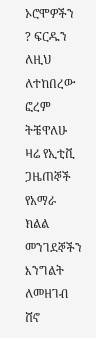ኦሮሞዎችን ? ፍርዱን ለዚህ ለተከበረው ፎረም ትቼዋለሁ
ዛሬ የኢቲቪ ጋዜጠኞች የአማራ ክልል መንገደኞችን እንግልት ለመዘገብ ሸኖ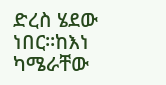ድረስ ሄደው ነበር።ከእነ ካሜራቸው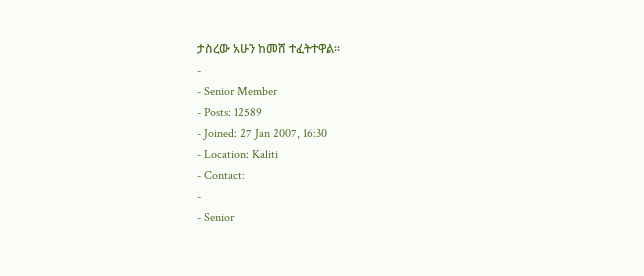ታስረው አሁን ከመሸ ተፈትተዋል።
-
- Senior Member
- Posts: 12589
- Joined: 27 Jan 2007, 16:30
- Location: Kaliti
- Contact:
-
- Senior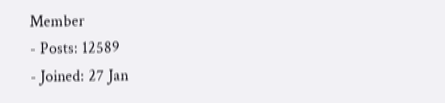Member
- Posts: 12589
- Joined: 27 Jan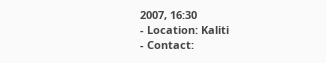2007, 16:30
- Location: Kaliti
- Contact: